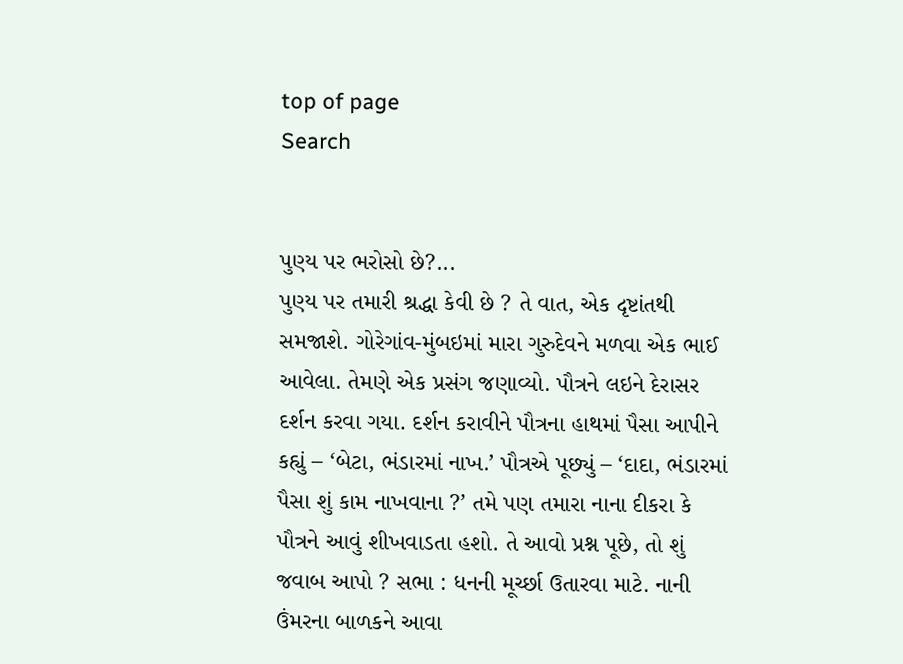top of page
Search


પુણ્ય પર ભરોસો છે?...
પુણ્ય પર તમારી શ્રદ્ધા કેવી છે ? તે વાત, એક દૃષ્ટાંતથી સમજાશે. ગોરેગાંવ-મુંબઇમાં મારા ગુરુદેવને મળવા એક ભાઈ આવેલા. તેમણે એક પ્રસંગ જણાવ્યો. પૌત્રને લઇને દેરાસર દર્શન કરવા ગયા. દર્શન કરાવીને પૌત્રના હાથમાં પૈસા આપીને કહ્યું – ‘બેટા, ભંડારમાં નાખ.’ પૌત્રએ પૂછ્યું – ‘દાદા, ભંડારમાં પૈસા શું કામ નાખવાના ?’ તમે પણ તમારા નાના દીકરા કે પૌત્રને આવું શીખવાડતા હશો. તે આવો પ્રશ્ન પૂછે, તો શું જવાબ આપો ? સભા : ધનની મૂર્ચ્છા ઉતારવા માટે. નાની ઉંમરના બાળકને આવા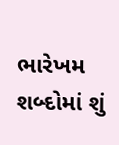ભારેખમ શબ્દોમાં શું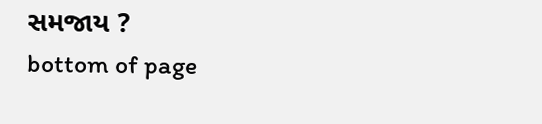સમજાય ?
bottom of page